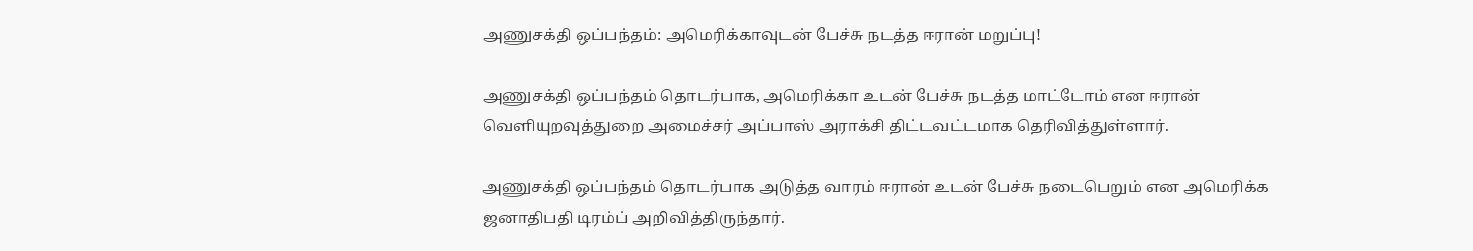அணுசக்தி ஒப்பந்தம்: அமெரிக்காவுடன் பேச்சு நடத்த ஈரான் மறுப்பு!

அணுசக்தி ஒப்பந்தம் தொடர்பாக, அமெரிக்கா உடன் பேச்சு நடத்த மாட்டோம் என ஈரான் வெளியுறவுத்துறை அமைச்சர் அப்பாஸ் அராக்சி திட்டவட்டமாக தெரிவித்துள்ளார்.

அணுசக்தி ஒப்பந்தம் தொடர்பாக அடுத்த வாரம் ஈரான் உடன் பேச்சு நடைபெறும் என அமெரிக்க ஜனாதிபதி டிரம்ப் அறிவித்திருந்தார்.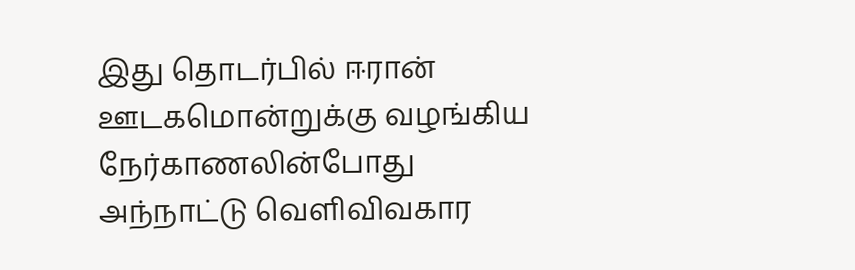இது தொடர்பில் ஈரான் ஊடகமொன்றுக்கு வழங்கிய நேர்காணலின்போது அந்நாட்டு வெளிவிவகார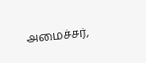அமைச்சர்,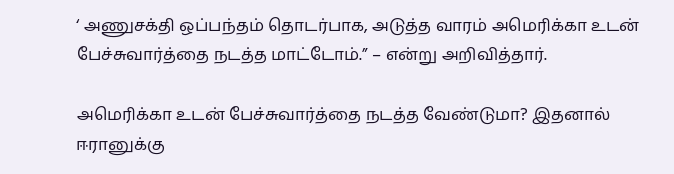‘ அணுசக்தி ஒப்பந்தம் தொடர்பாக, அடுத்த வாரம் அமெரிக்கா உடன் பேச்சுவார்த்தை நடத்த மாட்டோம்.” – என்று அறிவித்தார்.

அமெரிக்கா உடன் பேச்சுவார்த்தை நடத்த வேண்டுமா? இதனால் ஈரானுக்கு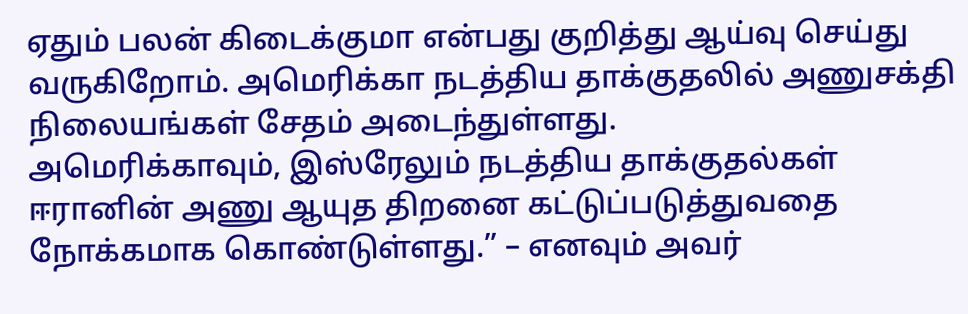ஏதும் பலன் கிடைக்குமா என்பது குறித்து ஆய்வு செய்து வருகிறோம். அமெரிக்கா நடத்திய தாக்குதலில் அணுசக்தி நிலையங்கள் சேதம் அடைந்துள்ளது.
அமெரிக்காவும், இஸ்ரேலும் நடத்திய தாக்குதல்கள் ஈரானின் அணு ஆயுத திறனை கட்டுப்படுத்துவதை நோக்கமாக கொண்டுள்ளது.” – எனவும் அவர்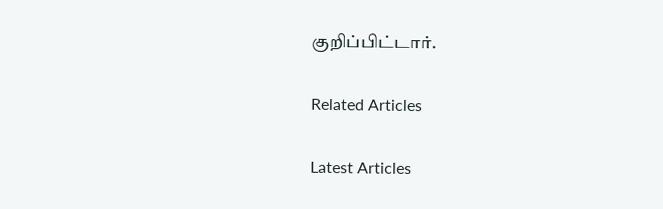குறிப்பிட்டார்.

Related Articles

Latest Articles